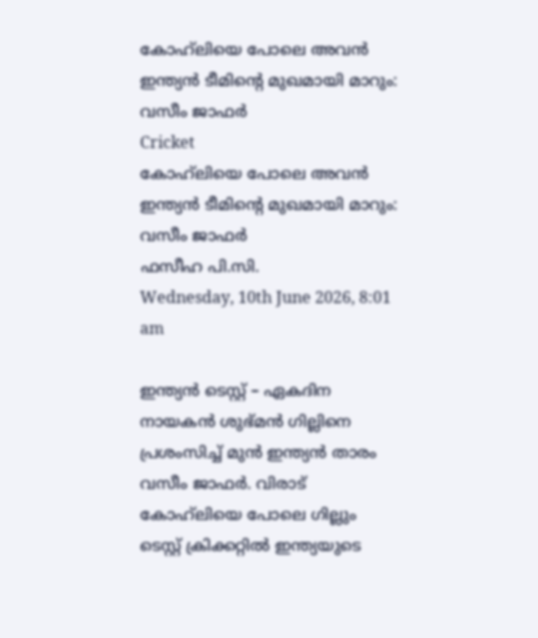കോഹ്‌ലിയെ പോലെ അവന്‍ ഇന്ത്യന്‍ ടീമിന്റെ മുഖമായി മാറും: വസീം ജാഫര്‍
Cricket
കോഹ്‌ലിയെ പോലെ അവന്‍ ഇന്ത്യന്‍ ടീമിന്റെ മുഖമായി മാറും: വസീം ജാഫര്‍
ഫസീഹ പി.സി.
Wednesday, 10th June 2026, 8:01 am

ഇന്ത്യന്‍ ടെസ്റ്റ് – ഏകദിന നായകന്‍ ശുഭ്മന്‍ ഗില്ലിനെ പ്രശംസിച്ച് മുന്‍ ഇന്ത്യന്‍ താരം വസീം ജാഫര്‍. വിരാട് കോഹ്‌ലിയെ പോലെ ഗില്ലും ടെസ്റ്റ് ക്രിക്കറ്റില്‍ ഇന്ത്യയുടെ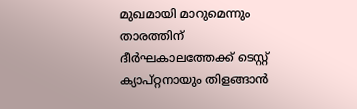മുഖമായി മാറുമെന്നും താരത്തിന് ദീര്‍ഘകാലത്തേക്ക് ടെസ്റ്റ് ക്യാപ്റ്റനായും തിളങ്ങാന്‍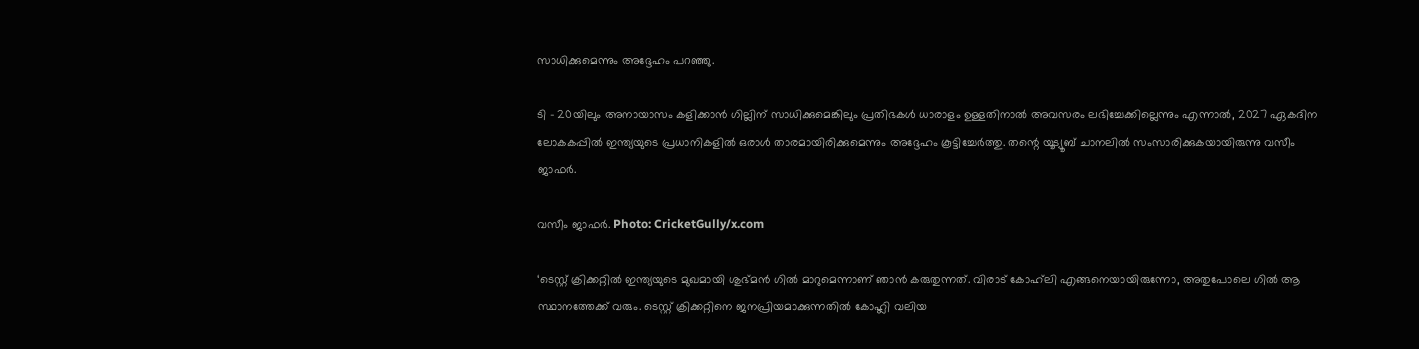സാധിക്കുമെന്നും അദ്ദേഹം പറഞ്ഞു.

ടി – 20യിലും അനായാസം കളിക്കാന്‍ ഗില്ലിന് സാധിക്കുമെങ്കിലും പ്രതിഭകള്‍ ധാരാളം ഉള്ളതിനാല്‍ അവസരം ലഭിച്ചേക്കില്ലെന്നും എന്നാല്‍, 2027 ഏകദിന ലോകകപ്പില്‍ ഇന്ത്യയുടെ പ്രധാനികളില്‍ ഒരാള്‍ താരമായിരിക്കുമെന്നും അദ്ദേഹം കൂട്ടിച്ചേര്‍ത്തു. തന്റെ യൂട്യൂബ് ചാനലില്‍ സംസാരിക്കുകയായിരുന്നു വസീം ജാഫര്‍.

വസീം ജാഫർ. Photo: CricketGully/x.com

‘ടെസ്റ്റ് ക്രിക്കറ്റില്‍ ഇന്ത്യയുടെ മുഖമായി ശുഭ്മന്‍ ഗില്‍ മാറുമെന്നാണ് ഞാന്‍ കരുതുന്നത്. വിരാട് കോഹ്‌ലി എങ്ങനെയായിരുന്നോ, അതുപോലെ ഗില്‍ ആ സ്ഥാനത്തേക്ക് വരും. ടെസ്റ്റ് ക്രിക്കറ്റിനെ ജനപ്രിയമാക്കുന്നതില്‍ കോഹ്ലി വലിയ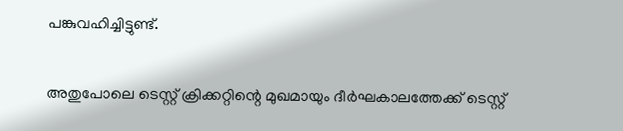പങ്കുവഹിച്ചിട്ടുണ്ട്.

അതുപോലെ ടെസ്റ്റ് ക്രിക്കറ്റിന്റെ മുഖമായും ദീര്‍ഘകാലത്തേക്ക് ടെസ്റ്റ്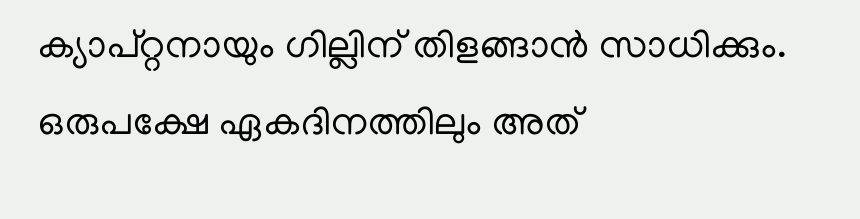ക്യാപ്റ്റനായും ഗില്ലിന് തിളങ്ങാന്‍ സാധിക്കും. ഒരുപക്ഷേ ഏകദിനത്തിലും അത്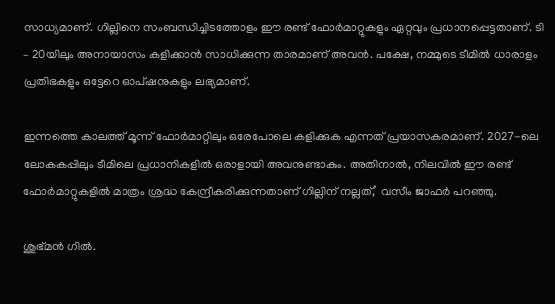സാധ്യമാണ്. ഗില്ലിനെ സംബന്ധിച്ചിടത്തോളം ഈ രണ്ട് ഫോര്‍മാറ്റുകളും ഏറ്റവും പ്രധാനപ്പെട്ടതാണ്. ടി – 20യിലും അനായാസം കളിക്കാന്‍ സാധിക്കുന്ന താരമാണ് അവന്‍. പക്ഷേ, നമ്മുടെ ടീമില്‍ ധാരാളം പ്രതിഭകളും ഒട്ടേറെ ഓപ്ഷനുകളും ലഭ്യമാണ്.

ഇന്നത്തെ കാലത്ത് മൂന്ന് ഫോര്‍മാറ്റിലും ഒരേപോലെ കളിക്കുക എന്നത് പ്രയാസകരമാണ്. 2027-ലെ ലോകകപ്പിലും ടീമിലെ പ്രധാനികളില്‍ ഒരാളായി അവനുണ്ടാകും. അതിനാല്‍, നിലവില്‍ ഈ രണ്ട് ഫോര്‍മാറ്റുകളില്‍ മാത്രം ശ്രദ്ധ കേന്ദ്രീകരിക്കുന്നതാണ് ഗില്ലിന് നല്ലത്,’ വസീം ജാഫര്‍ പറഞ്ഞു.

ശുഭ്മന്‍ ഗിൽ.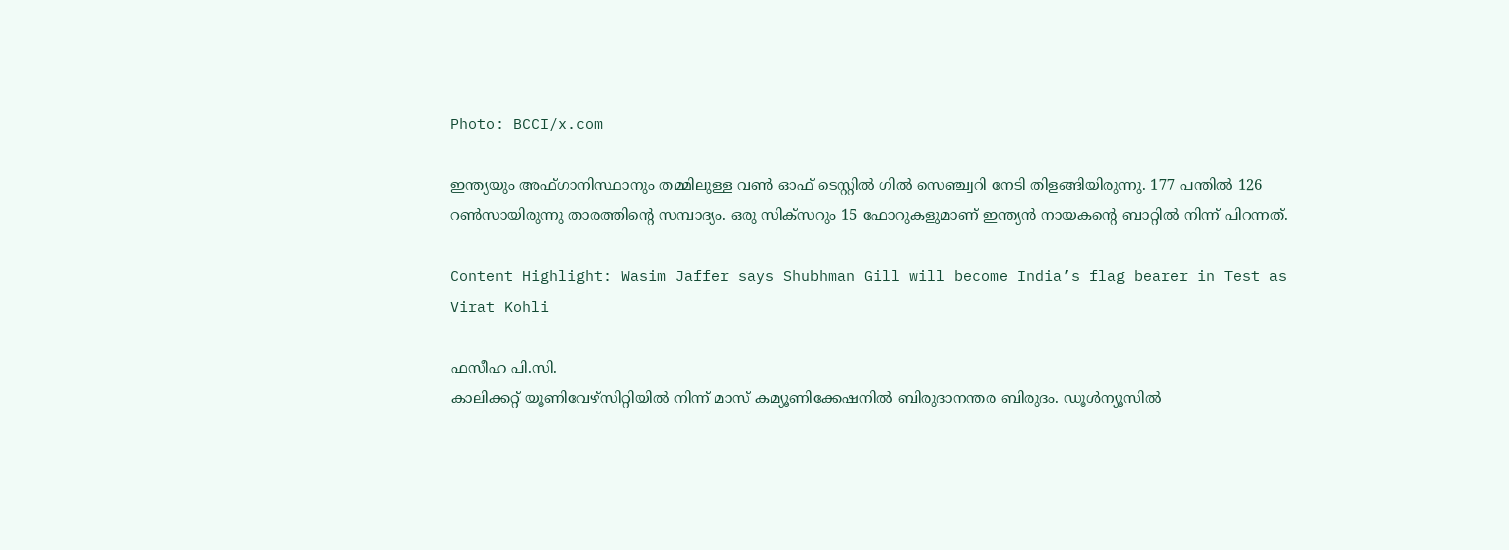Photo: BCCI/x.com

ഇന്ത്യയും അഫ്ഗാനിസ്ഥാനും തമ്മിലുള്ള വണ്‍ ഓഫ് ടെസ്റ്റില്‍ ഗില്‍ സെഞ്ച്വറി നേടി തിളങ്ങിയിരുന്നു. 177 പന്തില്‍ 126 റണ്‍സായിരുന്നു താരത്തിന്റെ സമ്പാദ്യം. ഒരു സിക്സറും 15 ഫോറുകളുമാണ് ഇന്ത്യന്‍ നായകന്റെ ബാറ്റില്‍ നിന്ന് പിറന്നത്.

Content Highlight: Wasim Jaffer says Shubhman Gill will become India’s flag bearer in Test as Virat Kohli

ഫസീഹ പി.സി.
കാലിക്കറ്റ് യൂണിവേഴ്‌സിറ്റിയില്‍ നിന്ന് മാസ് കമ്യൂണിക്കേഷനില്‍ ബിരുദാനന്തര ബിരുദം. ഡൂള്‍ന്യൂസില്‍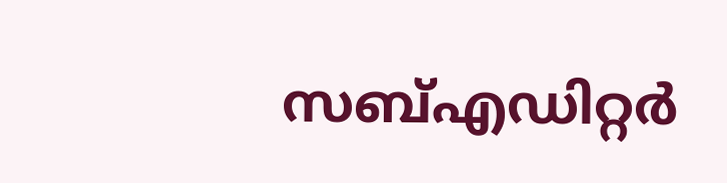സബ്എഡിറ്റര്‍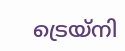ട്രെയ്‌നി